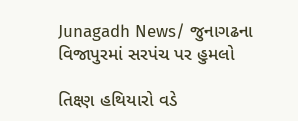Junagadh News/ જુનાગઢના વિજાપુરમાં સરપંચ પર હુમલો

તિક્ષ્ણ હથિયારો વડે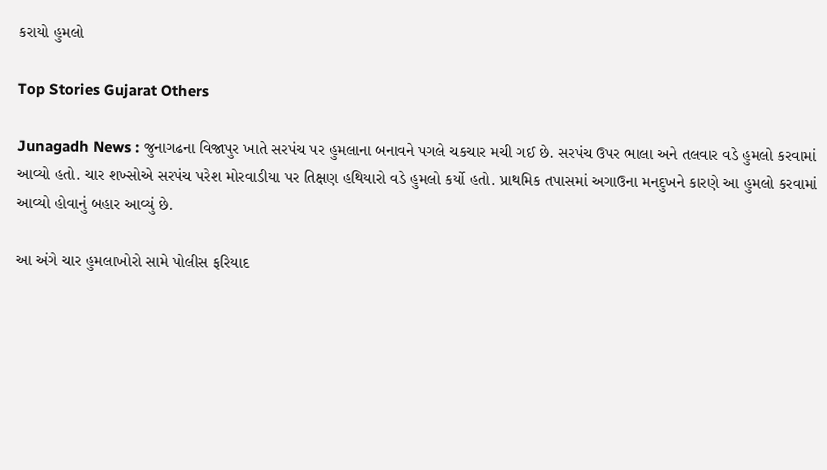કરાયો હુમલો

Top Stories Gujarat Others

Junagadh News : જુનાગઢના વિજાપુર ખાતે સરપંચ પર હુમલાના બનાવને પગલે ચકચાર મચી ગઈ છે. સરપંચ ઉપર ભાલા અને તલવાર વડે હુમલો કરવામાં આવ્યો હતો. ચાર શખ્સોએ સરપંચ પરેશ મોરવાડીયા પર તિક્ષણ હથિયારો વડે હુમલો કર્યો હતો. પ્રાથમિક તપાસમાં અગાઉના મનદુખને કારણે આ હુમલો કરવામાં આવ્યો હોવાનું બહાર આવ્યું છે.

આ અંગે ચાર હુમલાખોરો સામે પોલીસ ફરિયાદ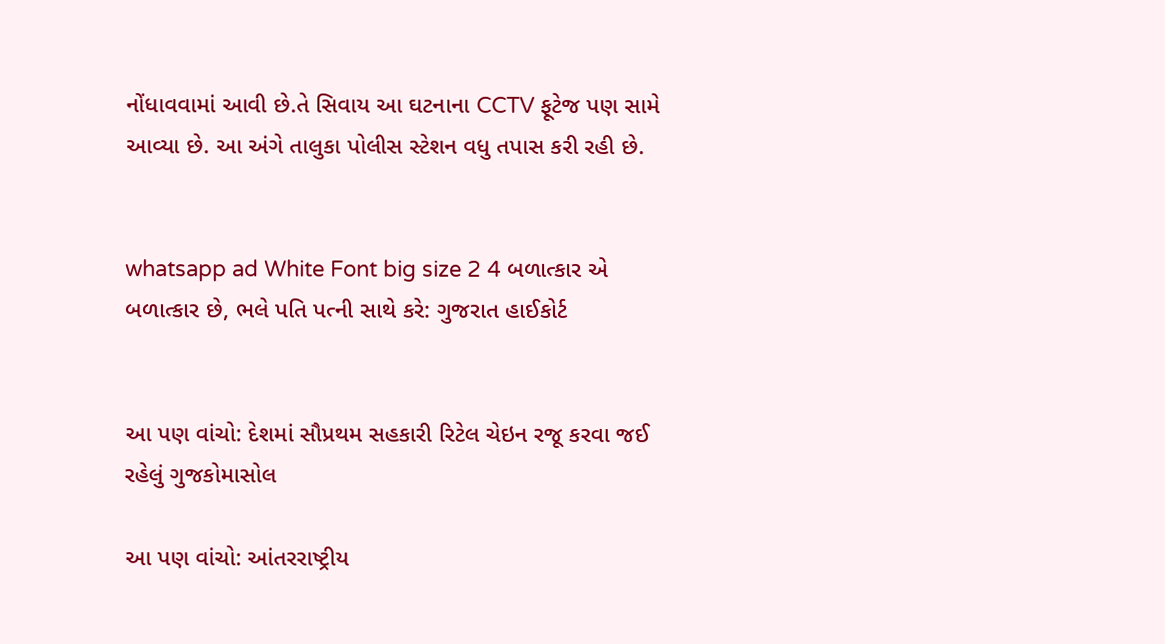નોંધાવવામાં આવી છે.તે સિવાય આ ઘટનાના CCTV ફૂટેજ પણ સામે આવ્યા છે. આ અંગે તાલુકા પોલીસ સ્ટેશન વધુ તપાસ કરી રહી છે.


whatsapp ad White Font big size 2 4 બળાત્કાર એ બળાત્કાર છે, ભલે પતિ પત્ની સાથે કરે: ગુજરાત હાઈકોર્ટ


આ પણ વાંચો: દેશમાં સૌપ્રથમ સહકારી રિટેલ ચેઇન રજૂ કરવા જઈ રહેલું ગુજકોમાસોલ

આ પણ વાંચો: આંતરરાષ્ટ્રીય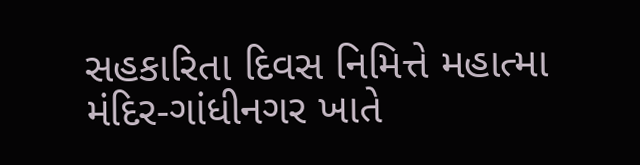સહકારિતા દિવસ નિમિત્તે મહાત્મા મંદિર-ગાંધીનગર ખાતે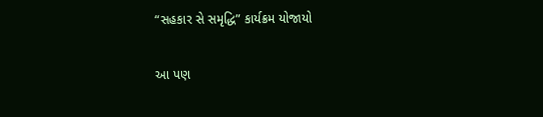“સહકાર સે સમૃદ્ધિ” કાર્યક્રમ યોજાયો

આ પણ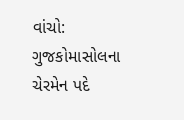વાંચો: ગુજકોમાસોલના ચેરમેન પદે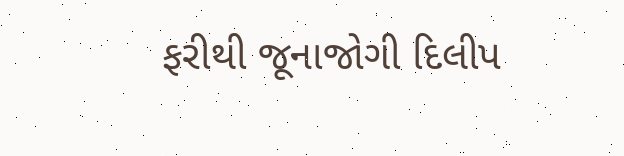ફરીથી જૂનાજોગી દિલીપ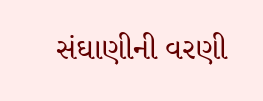સંઘાણીની વરણી